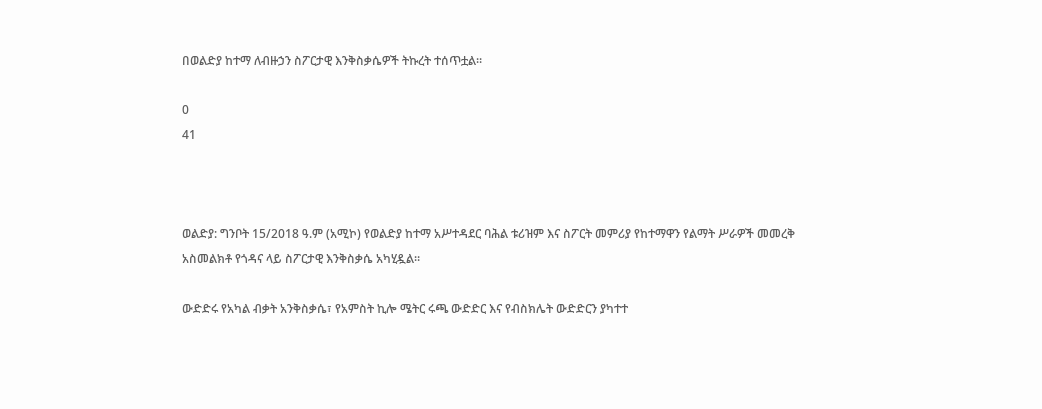በወልድያ ከተማ ለብዙኃን ስፖርታዊ እንቅስቃሴዎች ትኩረት ተሰጥቷል።

0
41



ወልድያ: ግንቦት 15/2018 ዓ.ም (አሚኮ) የወልድያ ከተማ አሥተዳደር ባሕል ቱሪዝም እና ስፖርት መምሪያ የከተማዋን የልማት ሥራዎች መመረቅ አስመልክቶ የጎዳና ላይ ስፖርታዊ እንቅስቃሴ አካሂዷል።

ውድድሩ የአካል ብቃት አንቅስቃሴ፣ የአምስት ኪሎ ሜትር ሩጫ ውድድር እና የብስክሌት ውድድርን ያካተተ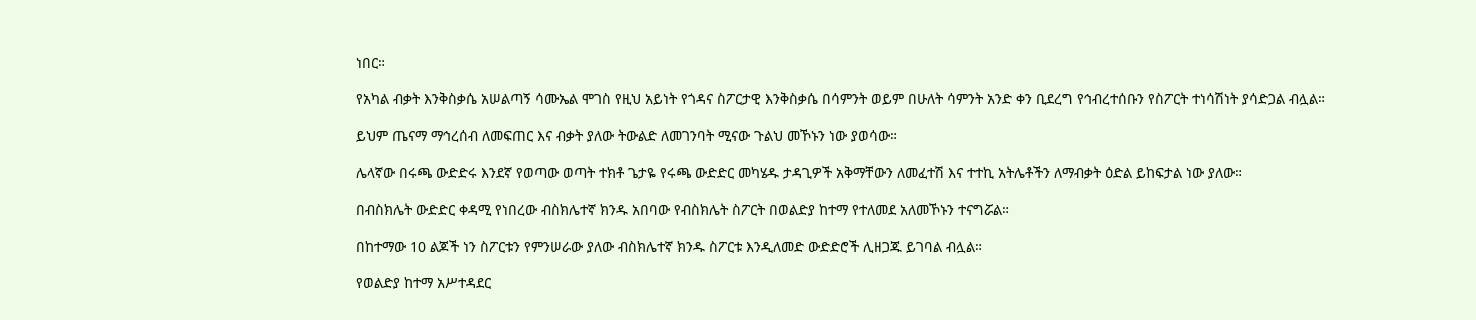ነበር።

የአካል ብቃት እንቅስቃሴ አሠልጣኝ ሳሙኤል ሞገስ የዚህ አይነት የጎዳና ስፖርታዊ እንቅስቃሴ በሳምንት ወይም በሁለት ሳምንት አንድ ቀን ቢደረግ የኅብረተሰቡን የስፖርት ተነሳሽነት ያሳድጋል ብሏል።

ይህም ጤናማ ማኅረሰብ ለመፍጠር እና ብቃት ያለው ትውልድ ለመገንባት ሚናው ጉልህ መኾኑን ነው ያወሳው።

ሌላኛው በሩጫ ውድድሩ እንደኛ የወጣው ወጣት ተክቶ ጌታዬ የሩጫ ውድድር መካሄዱ ታዳጊዎች አቅማቸውን ለመፈተሽ እና ተተኪ አትሌቶችን ለማብቃት ዕድል ይከፍታል ነው ያለው።

በብስክሌት ውድድር ቀዳሚ የነበረው ብስክሌተኛ ክንዱ አበባው የብስክሌት ስፖርት በወልድያ ከተማ የተለመደ አለመኾኑን ተናግሯል።

በከተማው 10 ልጆች ነን ስፖርቱን የምንሠራው ያለው ብስክሌተኛ ክንዱ ስፖርቱ እንዲለመድ ውድድሮች ሊዘጋጁ ይገባል ብሏል።

የወልድያ ከተማ አሥተዳደር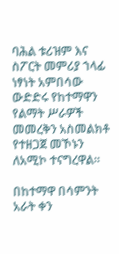ባሕል ቱሪዝም እና ስፖርት መምሪያ ኀላፊ ነፃነት አምበሳው ውድድሩ የከተማዋን የልማት ሥራዎች መመረቅን አስመልክቶ የተዘጋጀ መኾኑን ለአሚኮ ተናግረዋል።

በከተማዋ በሳምንት አራት ቀን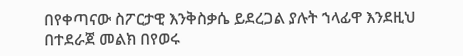በየቀጣናው ስፖርታዊ እንቅስቃሴ ይደረጋል ያሉት ኀላፊዋ እንደዚህ በተደራጀ መልክ በየወሩ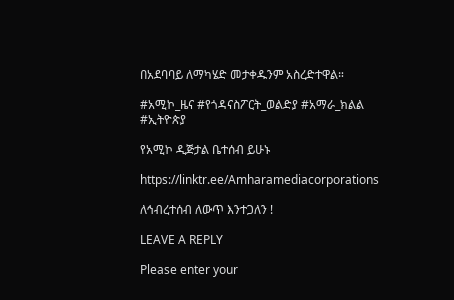በአደባባይ ለማካሄድ መታቀዱንም አስረድተዋል።

#አሚኮ_ዜና #የጎዳናስፖርት_ወልድያ #አማራ_ክልል #ኢትዮጵያ

የአሚኮ ዲጅታል ቤተሰብ ይሁኑ

https://linktr.ee/Amharamediacorporations

ለኅብረተሰብ ለውጥ እንተጋለን !

LEAVE A REPLY

Please enter your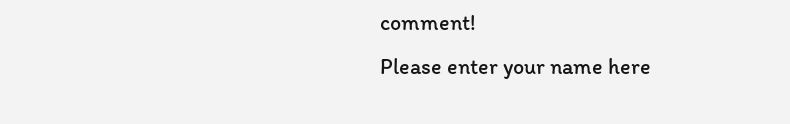comment!
Please enter your name here